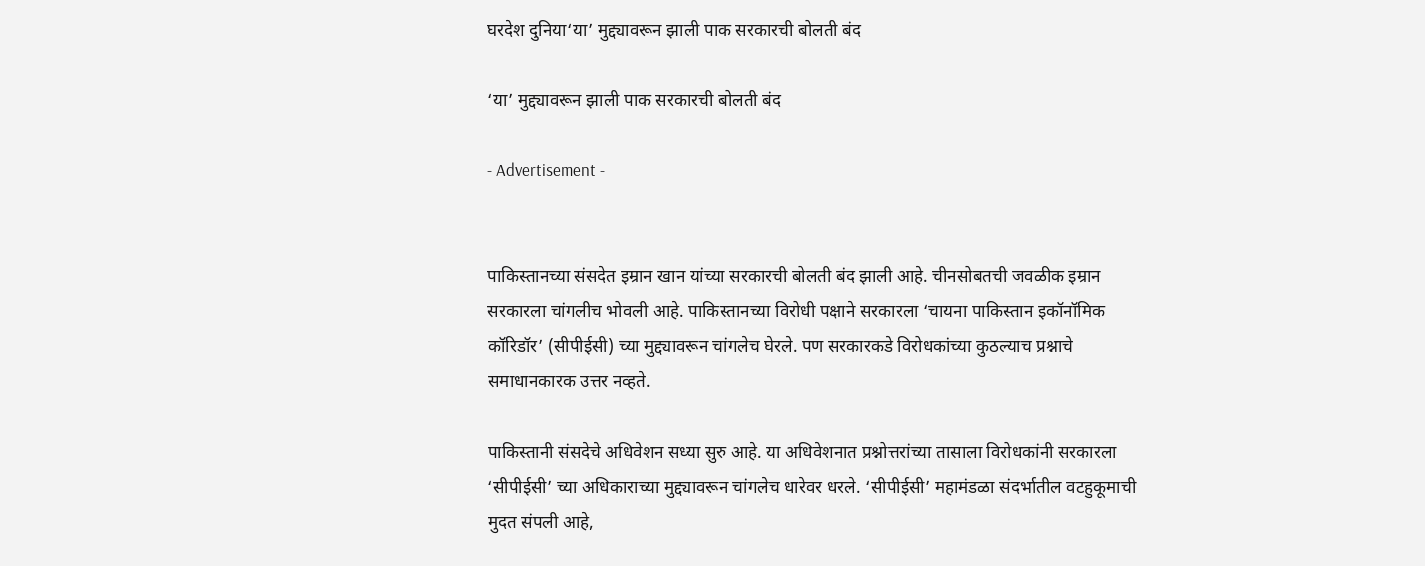घरदेश दुनिया‘या’ मुद्द्यावरून झाली पाक सरकारची बोलती बंद

‘या’ मुद्द्यावरून झाली पाक सरकारची बोलती बंद

- Advertisement -


पाकिस्तानच्या संसदेत इम्रान खान यांच्या सरकारची बोलती बंद झाली आहे. चीनसोबतची जवळीक इम्रान सरकारला चांगलीच भोवली आहे. पाकिस्तानच्या विरोधी पक्षाने सरकारला ‘चायना पाकिस्तान इकॉनॉमिक कॉरिडॉर’ (सीपीईसी) च्या मुद्द्यावरून चांगलेच घेरले. पण सरकारकडे विरोधकांच्या कुठल्याच प्रश्नाचे समाधानकारक उत्तर नव्हते.

पाकिस्तानी संसदेचे अधिवेशन सध्या सुरु आहे. या अधिवेशनात प्रश्नोत्तरांच्या तासाला विरोधकांनी सरकारला ‘सीपीईसी’ च्या अधिकाराच्या मुद्द्यावरून चांगलेच धारेवर धरले. ‘सीपीईसी’ महामंडळा संदर्भातील वटहुकूमाची मुदत संपली आहे,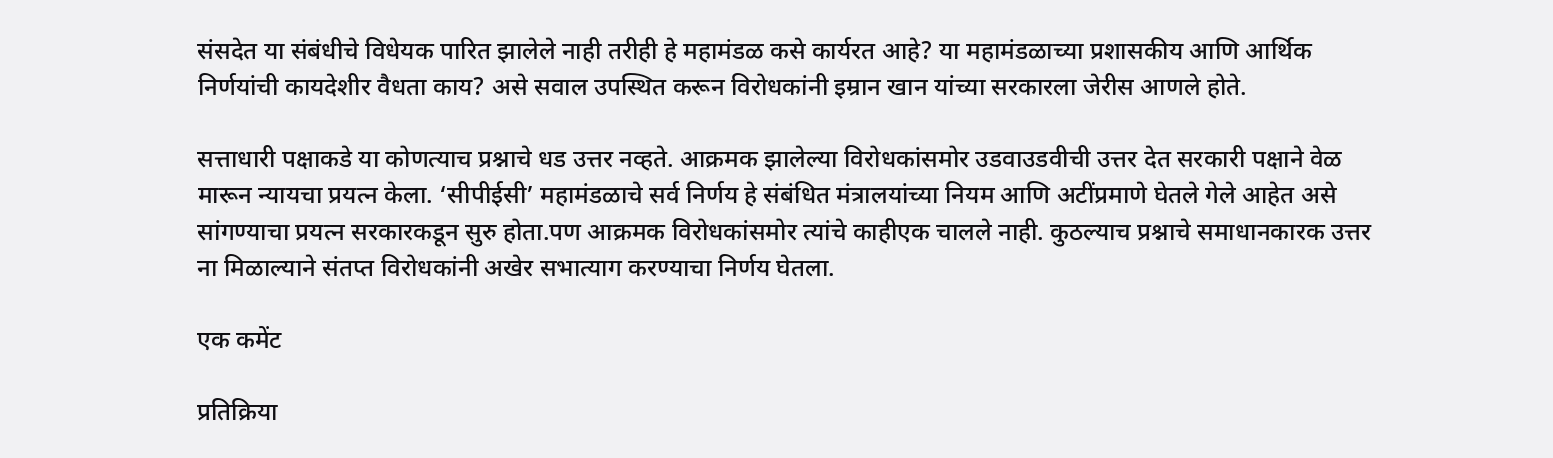संसदेत या संबंधीचे विधेयक पारित झालेले नाही तरीही हे महामंडळ कसे कार्यरत आहे? या महामंडळाच्या प्रशासकीय आणि आर्थिक निर्णयांची कायदेशीर वैधता काय? असे सवाल उपस्थित करून विरोधकांनी इम्रान खान यांच्या सरकारला जेरीस आणले होते.

सत्ताधारी पक्षाकडे या कोणत्याच प्रश्नाचे धड उत्तर नव्हते. आक्रमक झालेल्या विरोधकांसमोर उडवाउडवीची उत्तर देत सरकारी पक्षाने वेळ मारून न्यायचा प्रयत्न केला. ‘सीपीईसी’ महामंडळाचे सर्व निर्णय हे संबंधित मंत्रालयांच्या नियम आणि अटींप्रमाणे घेतले गेले आहेत असे सांगण्याचा प्रयत्न सरकारकडून सुरु होता.पण आक्रमक विरोधकांसमोर त्यांचे काहीएक चालले नाही. कुठल्याच प्रश्नाचे समाधानकारक उत्तर ना मिळाल्याने संतप्त विरोधकांनी अखेर सभात्याग करण्याचा निर्णय घेतला.

एक कमेंट

प्रतिक्रिया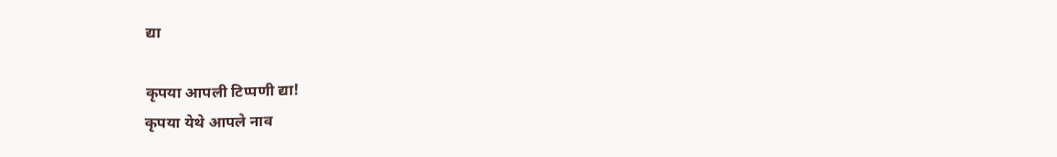द्या

कृपया आपली टिप्पणी द्या!
कृपया येथे आपले नाव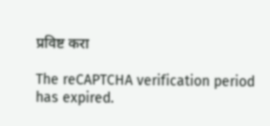प्रविष्ट करा

The reCAPTCHA verification period has expired.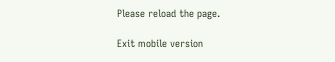Please reload the page.

Exit mobile version